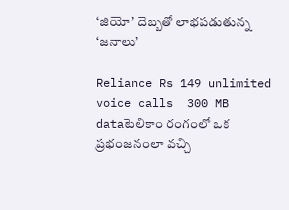‘జియో’ దెబ్బతో లాభపడుతున్న ‘జనాలు’

Reliance Rs 149 unlimited voice calls  300 MB  dataటెలికాం రంగంలో ఒక ప్రభంజనంలా వచ్చి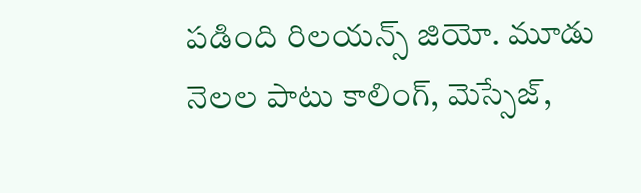పడింది రిలయన్స్ జియో. మూడు నెలల పాటు కాలింగ్, మెస్సేజ్,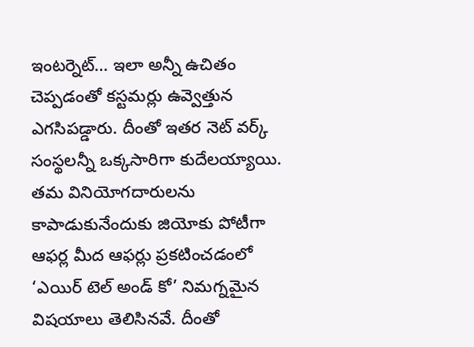ఇంటర్నెట్… ఇలా అన్నీ ఉచితం చెప్పడంతో కస్టమర్లు ఉవ్వెత్తున ఎగసిపడ్డారు. దీంతో ఇతర నెట్ వర్క్ సంస్థలన్నీ ఒక్కసారిగా కుదేలయ్యాయి. తమ వినియోగదారులను కాపాడుకునేందుకు జియోకు పోటీగా ఆఫర్ల మీద ఆఫర్లు ప్రకటించడంలో ‘ఎయిర్ టెల్ అండ్ కో’ నిమగ్నమైన విషయాలు తెలిసినవే. దీంతో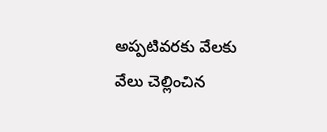అప్పటివరకు వేలకు వేలు చెల్లించిన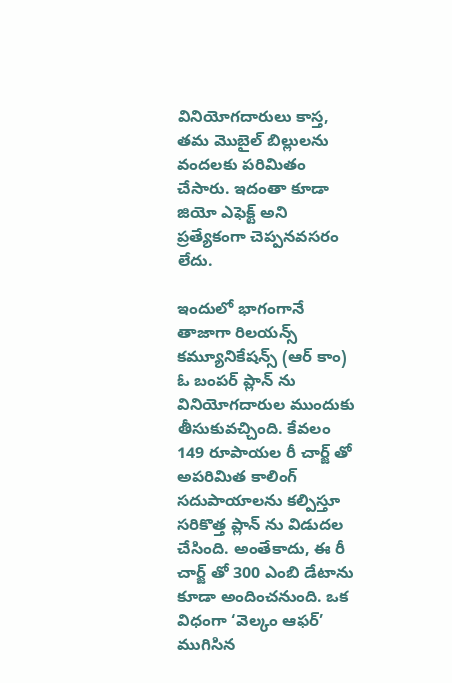వినియోగదారులు కాస్త, తమ మొబైల్ బిల్లులను వందలకు పరిమితం చేసారు. ఇదంతా కూడా జియో ఎఫెక్ట్ అని ప్రత్యేకంగా చెప్పనవసరం లేదు.

ఇందులో భాగంగానే తాజాగా రిలయన్స్ కమ్యూనికేషన్స్ (ఆర్ కాం) ఓ బంపర్ ప్లాన్ ను వినియోగదారుల ముందుకు తీసుకువచ్చింది. కేవలం 149 రూపాయల రీ చార్జ్ తో అపరిమిత కాలింగ్ సదుపాయాలను కల్పిస్తూ సరికొత్త ప్లాన్ ను విడుదల చేసింది. అంతేకాదు, ఈ రీ చార్జ్ తో 300 ఎంబి డేటాను కూడా అందించనుంది. ఒక విధంగా ‘వెల్కం ఆఫర్’ ముగిసిన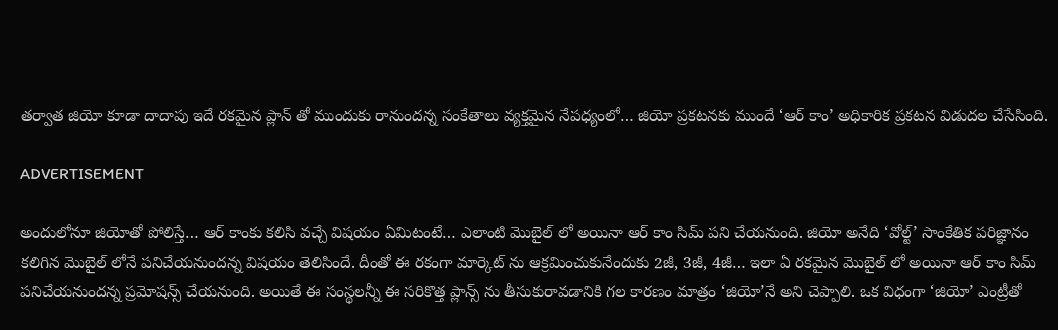తర్వాత జియో కూడా దాదాపు ఇదే రకమైన ప్లాన్ తో ముందుకు రానుందన్న సంకేతాలు వ్యక్తమైన నేపధ్యంలో… జియో ప్రకటనకు ముందే ‘ఆర్ కాం’ అధికారిక ప్రకటన విడుదల చేసేసింది.

ADVERTISEMENT

అందులోనూ జియోతో పోలిస్తే… ఆర్ కాంకు కలిసి వచ్చే విషయం ఏమిటంటే… ఎలాంటి మొబైల్ లో అయినా ఆర్ కాం సిమ్ పని చేయనుంది. జియో అనేది ‘వోల్ట్’ సాంకేతిక పరిజ్ఞానం కలిగిన మొబైల్ లోనే పనిచేయనుందన్న విషయం తెలిసిందే. దీంతో ఈ రకంగా మార్కెట్ ను ఆక్రమించుకునేందుకు 2జీ, 3జీ, 4జీ… ఇలా ఏ రకమైన మొబైల్ లో అయినా ఆర్ కాం సిమ్ పనిచేయనుందన్న ప్రమోషన్స్ చేయనుంది. అయితే ఈ సంస్థలన్నీ ఈ సరికొత్త ప్లాన్స్ ను తీసుకురావడానికి గల కారణం మాత్రం ‘జియో’నే అని చెప్పాలి. ఒక విధంగా ‘జియో’ ఎంట్రీతో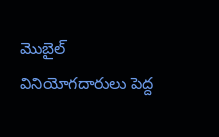మొబైల్ వినియోగదారులు పెద్ద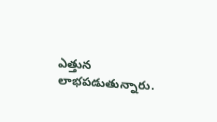ఎత్తున లాభపడుతున్నారు.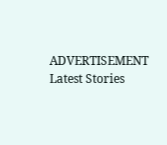ADVERTISEMENT
Latest Stories